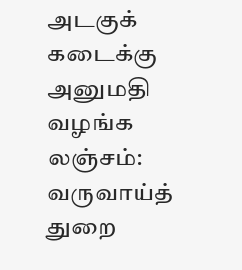அடகுக் கடைக்கு அனுமதி வழங்க லஞ்சம்: வருவாய்த் துறை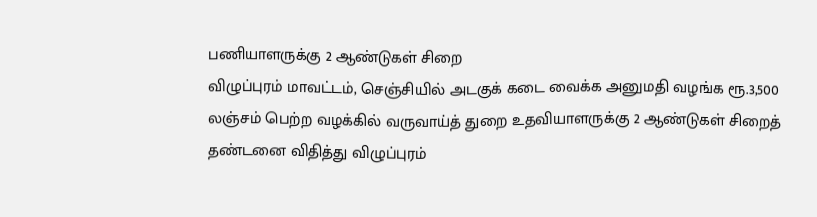பணியாளருக்கு 2 ஆண்டுகள் சிறை
விழுப்புரம் மாவட்டம், செஞ்சியில் அடகுக் கடை வைக்க அனுமதி வழங்க ரூ.3,500 லஞ்சம் பெற்ற வழக்கில் வருவாய்த் துறை உதவியாளருக்கு 2 ஆண்டுகள் சிறைத் தண்டனை விதித்து விழுப்புரம்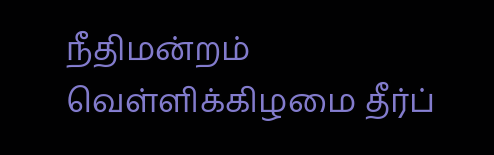நீதிமன்றம் வெள்ளிக்கிழமை தீர்ப்